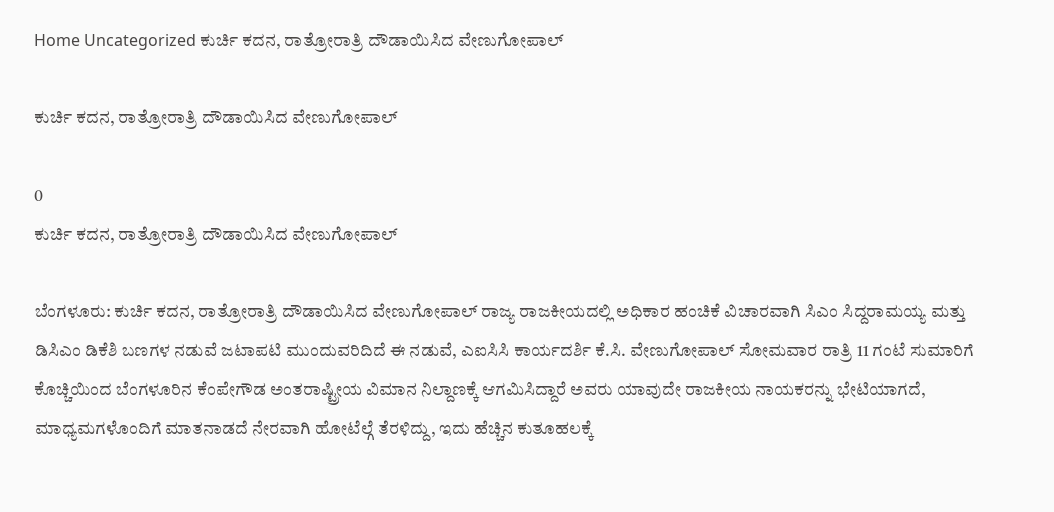Home Uncategorized ಕುರ್ಚಿ ಕದನ, ರಾತ್ರೋರಾತ್ರಿ ದೌಡಾಯಿಸಿದ ವೇಣುಗೋಪಾಲ್

ಕುರ್ಚಿ ಕದನ, ರಾತ್ರೋರಾತ್ರಿ ದೌಡಾಯಿಸಿದ ವೇಣುಗೋಪಾಲ್

0
ಕುರ್ಚಿ ಕದನ, ರಾತ್ರೋರಾತ್ರಿ ದೌಡಾಯಿಸಿದ ವೇಣುಗೋಪಾಲ್

ಬೆಂಗಳೂರು: ಕುರ್ಚಿ ಕದನ, ರಾತ್ರೋರಾತ್ರಿ ದೌಡಾಯಿಸಿದ ವೇಣುಗೋಪಾಲ್ ರಾಜ್ಯ ರಾಜಕೀಯದಲ್ಲಿ ಅಧಿಕಾರ ಹಂಚಿಕೆ ವಿಚಾರವಾಗಿ ಸಿಎಂ ಸಿದ್ದರಾಮಯ್ಯ ಮತ್ತು ಡಿಸಿಎಂ ಡಿಕೆಶಿ ಬಣಗಳ ನಡುವೆ ಜಟಾಪಟಿ ಮುಂದುವರಿದಿದೆ ಈ ನಡುವೆ, ಎಐಸಿಸಿ ಕಾರ್ಯದರ್ಶಿ ಕೆ.ಸಿ. ವೇಣುಗೋಪಾಲ್ ಸೋಮವಾರ ರಾತ್ರಿ 11 ಗಂಟೆ ಸುಮಾರಿಗೆ ಕೊಚ್ಚಿಯಿಂದ ಬೆಂಗಳೂರಿನ ಕೆಂಪೇಗೌಡ ಅಂತರಾಷ್ಟ್ರೀಯ ವಿಮಾನ ನಿಲ್ದಾಣಕ್ಕೆ ಆಗಮಿಸಿದ್ದಾರೆ ಅವರು ಯಾವುದೇ ರಾಜಕೀಯ ನಾಯಕರನ್ನು ಭೇಟಿಯಾಗದೆ, ಮಾಧ್ಯಮಗಳೊಂದಿಗೆ ಮಾತನಾಡದೆ ನೇರವಾಗಿ ಹೋಟೆಲ್ಗೆ ತೆರಳಿದ್ದು, ಇದು ಹೆಚ್ಚಿನ ಕುತೂಹಲಕ್ಕೆ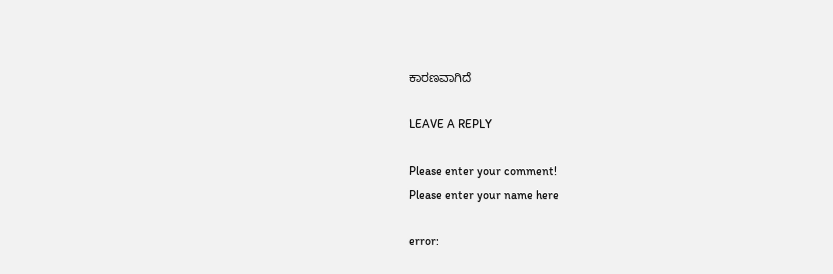ಕಾರಣವಾಗಿದೆ

LEAVE A REPLY

Please enter your comment!
Please enter your name here

error: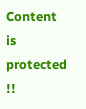Content is protected !!